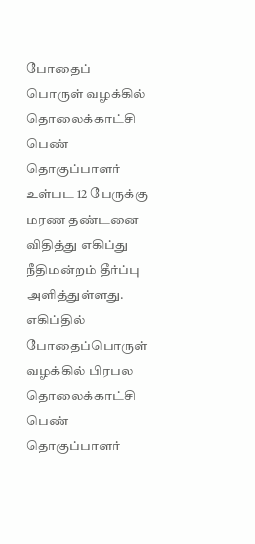போதைப் பொருள் வழக்கில் தொலைக்காட்சி பெண் தொகுப்பாளர் உள்பட 12 பேருக்கு மரண தண்டனை விதித்து எகிப்து நீதிமன்றம் தீர்ப்பு அளித்துள்ளது.
எகிப்தில் போதைப்பொருள் வழக்கில் பிரபல தொலைக்காட்சி பெண் தொகுப்பாளர்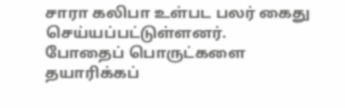சாரா கலிபா உள்பட பலர் கைது செய்யப்பட்டுள்ளனர்.
போதைப் பொருட்களை தயாரிக்கப்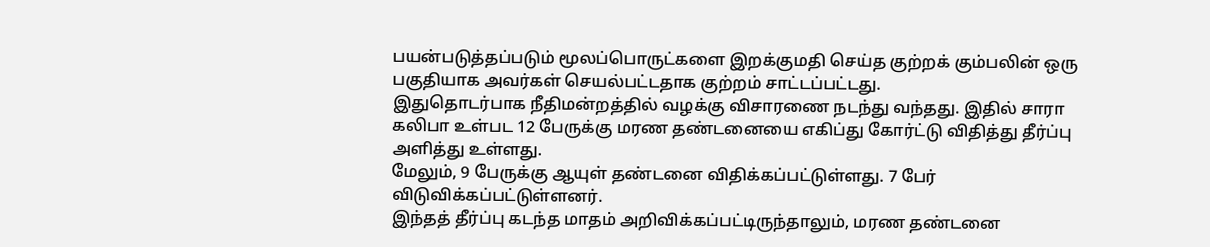பயன்படுத்தப்படும் மூலப்பொருட்களை இறக்குமதி செய்த குற்றக் கும்பலின் ஒரு பகுதியாக அவர்கள் செயல்பட்டதாக குற்றம் சாட்டப்பட்டது.
இதுதொடர்பாக நீதிமன்றத்தில் வழக்கு விசாரணை நடந்து வந்தது. இதில் சாரா கலிபா உள்பட 12 பேருக்கு மரண தண்டனையை எகிப்து கோர்ட்டு விதித்து தீர்ப்பு அளித்து உள்ளது.
மேலும், 9 பேருக்கு ஆயுள் தண்டனை விதிக்கப்பட்டுள்ளது. 7 பேர் விடுவிக்கப்பட்டுள்ளனர்.
இந்தத் தீர்ப்பு கடந்த மாதம் அறிவிக்கப்பட்டிருந்தாலும், மரண தண்டனை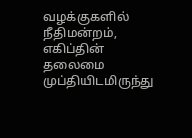வழக்குகளில் நீதிமன்றம், எகிப்தின் தலைமை முப்தியிடமிருந்து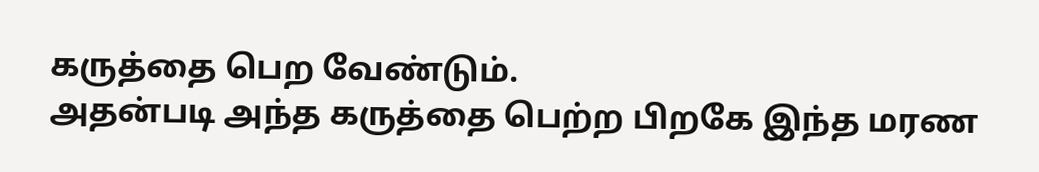கருத்தை பெற வேண்டும்.
அதன்படி அந்த கருத்தை பெற்ற பிறகே இந்த மரண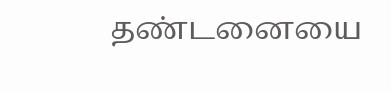தண்டனையை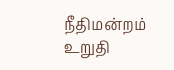நீதிமன்றம் உறுதி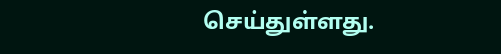செய்துள்ளது.